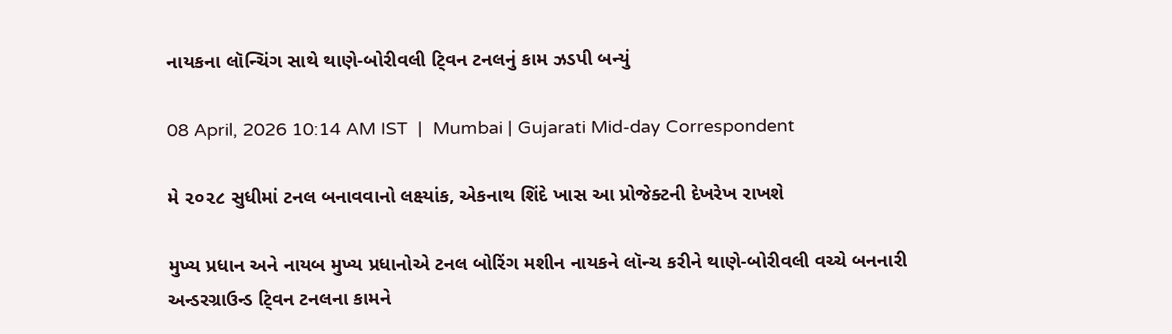નાયકના લૉન્ચિંગ સાથે થાણે-બોરીવલી ટ્‍વિન ટનલનું કામ ઝડપી બન્યું

08 April, 2026 10:14 AM IST  |  Mumbai | Gujarati Mid-day Correspondent

મે ૨૦૨૮ સુધીમાં ટનલ બનાવવાનો લક્ષ્યાંક, એકનાથ શિંદે ખાસ આ પ્રોજેક્ટની દેખરેખ રાખશે

મુખ્ય પ્રધાન અને નાયબ મુખ્ય પ્રધાનોએ ટનલ બોરિંગ મશીન નાયકને લૉન્ચ કરીને થાણે-બોરીવલી વચ્ચે બનનારી અન્ડરગ્રાઉન્ડ ટ્‍વિન ટનલના કામને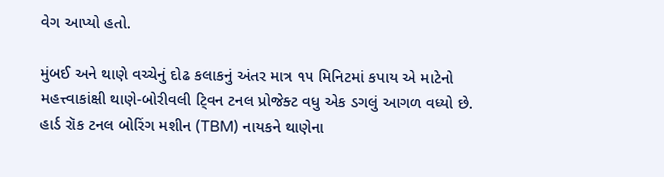વેગ આપ્યો હતો.

મુંબઈ અને થાણે વચ્ચેનું દોઢ કલાકનું અંતર માત્ર ૧૫ મિનિટમાં કપાય એ માટેનો મહત્ત્વાકાંક્ષી થાણે-બોરીવલી ટ્‍વિન ટનલ પ્રોજેક્ટ વધુ એક ડગલું આગળ વધ્યો છે. હાર્ડ રૉક ટનલ બોરિંગ મશીન (TBM) નાયકને થાણેના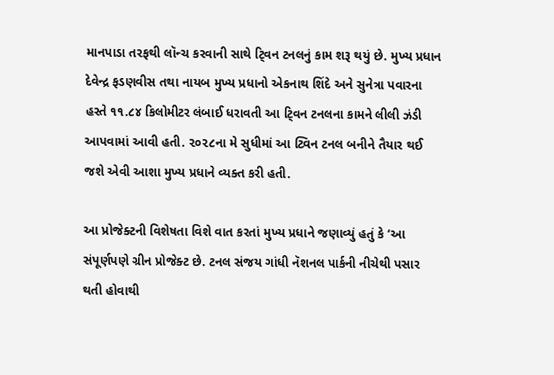માનપાડા તરફથી લૉન્ચ કરવાની સાથે ટ્‍વિન ટનલનું કામ શરૂ થયું છે. મુખ્ય પ્રધાન દેવેન્દ્ર ફડણવીસ તથા નાયબ મુખ્ય પ્રધાનો એકનાથ શિંદે અને સુનેત્રા પવારના હસ્તે ૧૧.૮૪ કિલોમીટર લંબાઈ ધરાવતી આ ટ્‍વિન ટનલના કામને લીલી ઝંડી આપવામાં આવી હતી. ૨૦૨૮ના મે સુધીમાં આ ટ્વિન ટનલ બનીને તૈયાર થઈ જશે એવી આશા મુખ્ય પ્રધાને વ્યક્ત કરી હતી.

આ પ્રોજેક્ટની વિશેષતા વિશે વાત કરતાં મુખ્ય પ્રધાને જણાવ્યું હતું કે ‘આ સંપૂર્ણપણે ગ્રીન પ્રોજેક્ટ છે. ટનલ સંજય ગાંધી નૅશનલ પાર્કની નીચેથી પસાર થતી હોવાથી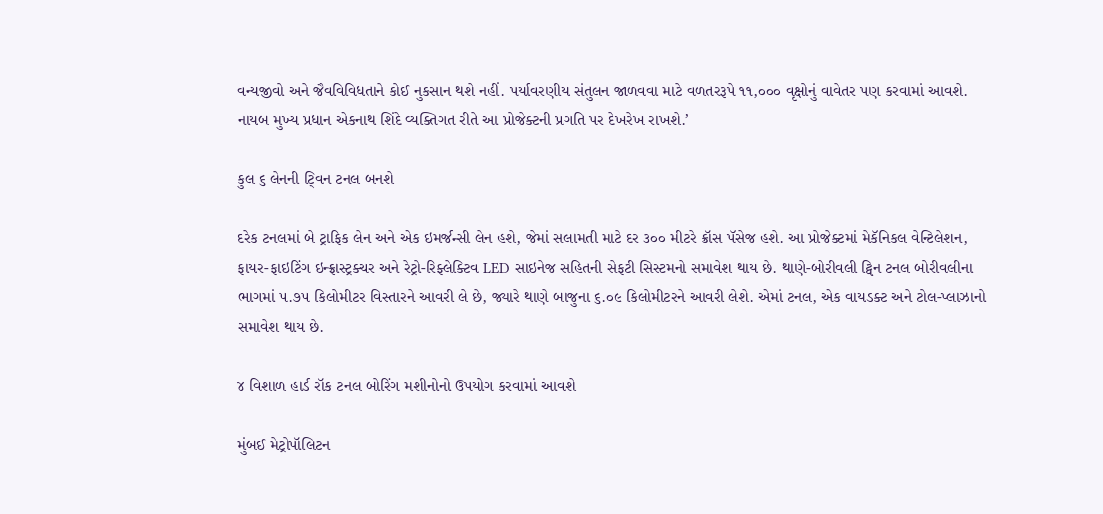વન્યજીવો અને જૈવવિવિધતાને કોઈ નુકસાન થશે નહીં. પર્યાવરણીય સંતુલન જાળવવા માટે વળતરરૂપે ૧૧,૦૦૦ વૃક્ષોનું વાવેતર પણ કરવામાં આવશે. નાયબ મુખ્ય પ્રધાન એકનાથ શિંદે વ્યક્તિગત રીતે આ પ્રોજેક્ટની પ્રગતિ પર દેખરેખ રાખશે.’

કુલ ૬ લેનની ટ્‍વિન ટનલ બનશે

દરેક ટનલમાં બે ટ્રાફિક લેન અને એક ઇમર્જન્સી લેન હશે, જેમાં સલામતી માટે દર ૩૦૦ મીટરે ક્રૉસ પૅસેજ હશે. આ પ્રોજેક્ટમાં મેકૅનિકલ વેન્ટિલેશન, ફાયર-ફાઇટિંગ ઇન્ફ્રાસ્ટ્રક્ચર અને રેટ્રો-રિફ્લેક્ટિવ LED સાઇનેજ સહિતની સેફટી સિસ્ટમનો સમાવેશ થાય છે. થાણે-બોરીવલી ટ્વિન ટનલ બોરીવલીના ભાગમાં ૫.૭૫ કિલોમીટર વિસ્તારને આવરી લે છે, જ્યારે થાણે બાજુના ૬.૦૯ કિલોમીટરને આવરી લેશે. એમાં ટનલ, એક વાયડક્ટ અને ટોલ-પ્લાઝાનો સમાવેશ થાય છે.

૪ વિશાળ હાર્ડ રૉક ટનલ બોરિંગ મશીનોનો ઉપયોગ કરવામાં આવશે

મુંબઈ મેટ્રોપૉલિટન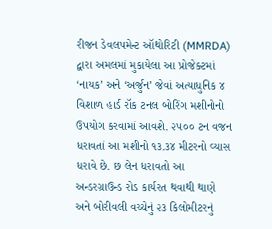રીજન ડેવલપમેન્ટ ઑથોરિટી (MMRDA) દ્વારા અમલમાં મુકાયેલા આ પ્રોજેક્ટમાં ‘નાયક’ અને ‘અર્જુન’ જેવાં અત્યાધુનિક ૪ વિશાળ હાર્ડ રૉક ટનલ બોરિંગ મશીનોનો ઉપયોગ કરવામાં આવશે. ૨૫૦૦ ટન વજન ધરાવતાં આ મશીનો ૧૩.૩૪ મીટરનો વ્યાસ ધરાવે છે. છ લેન ધરાવતો આ અન્ડરગ્રાઉન્ડ રોડ કાર્યરત થવાથી થાણે અને બોરીવલી વચ્ચેનું ૨૩ કિલોમીટરનું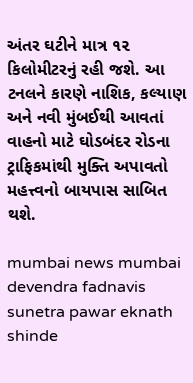અંતર ઘટીને માત્ર ૧૨ કિલોમીટરનું રહી જશે. આ ટનલને કારણે નાશિક, કલ્યાણ અને નવી મુંબઈથી આવતાં વાહનો માટે ઘોડબંદર રોડના ટ્રાફિકમાંથી મુક્તિ અપાવતો મહત્ત્વનો બાયપાસ સાબિત થશે.

mumbai news mumbai devendra fadnavis sunetra pawar eknath shinde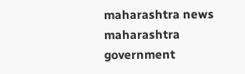maharashtra news maharashtra government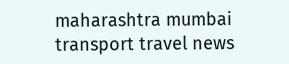maharashtra mumbai transport travel news